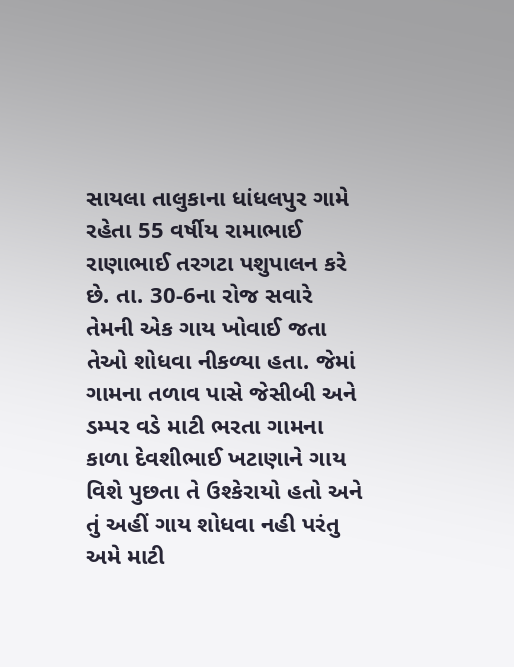સાયલા તાલુકાના ધાંધલપુર ગામે રહેતા 55 વર્ષીય રામાભાઈ રાણાભાઈ તરગટા પશુપાલન કરે છે. તા. 30-6ના રોજ સવારે તેમની એક ગાય ખોવાઈ જતા તેઓ શોધવા નીકળ્યા હતા. જેમાં ગામના તળાવ પાસે જેસીબી અને ડમ્પર વડે માટી ભરતા ગામના કાળા દેવશીભાઈ ખટાણાને ગાય વિશે પુછતા તે ઉશ્કેરાયો હતો અને તું અહીં ગાય શોધવા નહી પરંતુ અમે માટી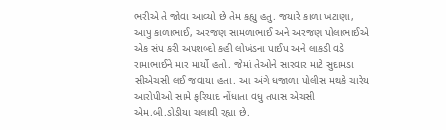ભરીએ તે જોવા આવ્યો છે તેમ કહ્યુ હતુ. જયારે કાળા ખટાણા, આપુ કાળાભાઈ, અરજણ સામળાભાઈ અને અરજણ પોલાભાઈએ એક સંપ કરી અપશબ્દો કહી લોખંડના પાઈપ અને લાકડી વડે રામાભાઈને માર માર્યો હતો. જેમાં તેઓને સારવાર માટે સુદામડા સીએચસી લઈ જવાયા હતા. આ અંગે ધજાળા પોલીસ મથકે ચારેય આરોપીઓ સામે ફરિયાદ નોંધાતા વધુ તપાસ એચસી એમ.બી.ડોડીયા ચલાવી રહ્યા છે.